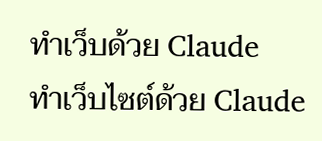ทำเว็บด้วย Claude
ทำเว็บไซต์ด้วย Claude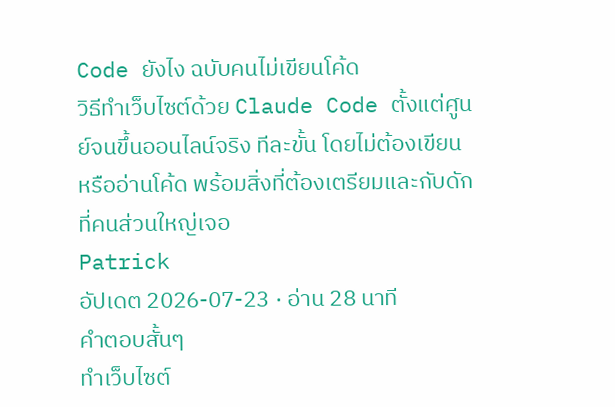Code ยังไง ฉบับคนไม่เขียนโค้ด
วิธีทำเว็บไซต์ด้วย Claude Code ตั้งแต่ศูนย์จนขึ้นออนไลน์จริง ทีละขั้น โดยไม่ต้องเขียนหรืออ่านโค้ด พร้อมสิ่งที่ต้องเตรียมและกับดักที่คนส่วนใหญ่เจอ
Patrick
อัปเดต 2026-07-23 · อ่าน 28 นาที
คำตอบสั้นๆ
ทำเว็บไซต์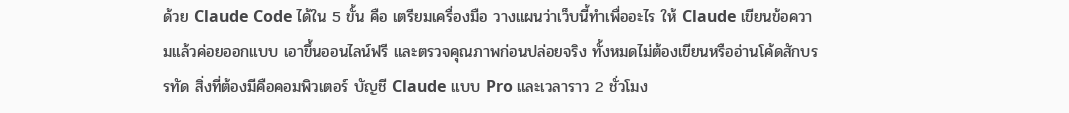ด้วย Claude Code ได้ใน 5 ขั้น คือ เตรียมเครื่องมือ วางแผนว่าเว็บนี้ทำเพื่ออะไร ให้ Claude เขียนข้อความแล้วค่อยออกแบบ เอาขึ้นออนไลน์ฟรี และตรวจคุณภาพก่อนปล่อยจริง ทั้งหมดไม่ต้องเขียนหรืออ่านโค้ดสักบรรทัด สิ่งที่ต้องมีคือคอมพิวเตอร์ บัญชี Claude แบบ Pro และเวลาราว 2 ชั่วโมง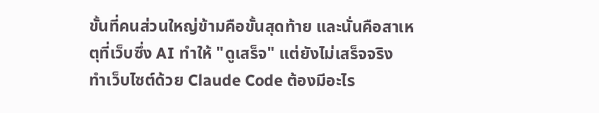ขั้นที่คนส่วนใหญ่ข้ามคือขั้นสุดท้าย และนั่นคือสาเหตุที่เว็บซึ่ง AI ทำให้ "ดูเสร็จ" แต่ยังไม่เสร็จจริง
ทำเว็บไซต์ด้วย Claude Code ต้องมีอะไร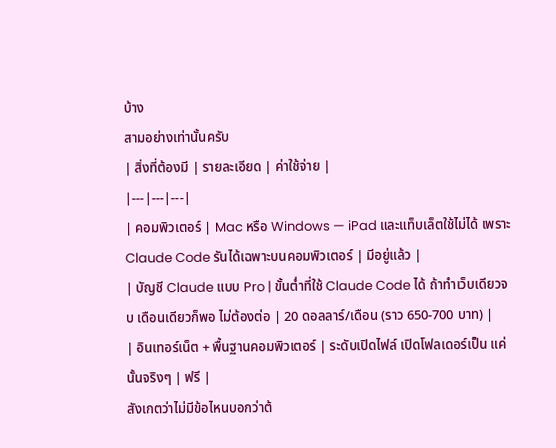บ้าง
สามอย่างเท่านั้นครับ
| สิ่งที่ต้องมี | รายละเอียด | ค่าใช้จ่าย |
|---|---|---|
| คอมพิวเตอร์ | Mac หรือ Windows — iPad และแท็บเล็ตใช้ไม่ได้ เพราะ Claude Code รันได้เฉพาะบนคอมพิวเตอร์ | มีอยู่แล้ว |
| บัญชี Claude แบบ Pro | ขั้นต่ำที่ใช้ Claude Code ได้ ถ้าทำเว็บเดียวจบ เดือนเดียวก็พอ ไม่ต้องต่อ | 20 ดอลลาร์/เดือน (ราว 650-700 บาท) |
| อินเทอร์เน็ต + พื้นฐานคอมพิวเตอร์ | ระดับเปิดไฟล์ เปิดโฟลเดอร์เป็น แค่นั้นจริงๆ | ฟรี |
สังเกตว่าไม่มีข้อไหนบอกว่าต้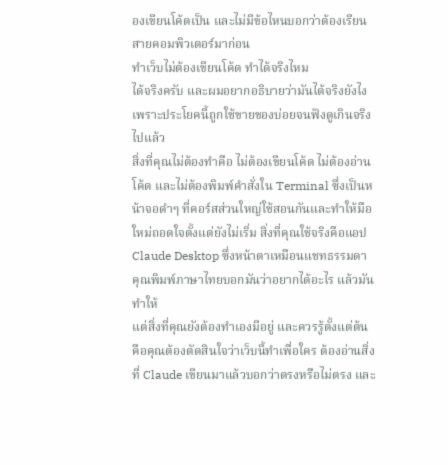องเขียนโค้ดเป็น และไม่มีข้อไหนบอกว่าต้องเรียนสายคอมพิวเตอร์มาก่อน
ทำเว็บไม่ต้องเขียนโค้ด ทำได้จริงไหม
ได้จริงครับ และผมอยากอธิบายว่ามันได้จริงยังไง เพราะประโยคนี้ถูกใช้ขายของบ่อยจนฟังดูเกินจริงไปแล้ว
สิ่งที่คุณไม่ต้องทำคือ ไม่ต้องเขียนโค้ด ไม่ต้องอ่านโค้ด และไม่ต้องพิมพ์คำสั่งใน Terminal ซึ่งเป็นหน้าจอดำๆ ที่คอร์สส่วนใหญ่ใช้สอนกันและทำให้มือใหม่ถอดใจตั้งแต่ยังไม่เริ่ม สิ่งที่คุณใช้จริงคือแอป Claude Desktop ซึ่งหน้าตาเหมือนแชทธรรมดา คุณพิมพ์ภาษาไทยบอกมันว่าอยากได้อะไร แล้วมันทำให้
แต่สิ่งที่คุณยังต้องทำเองมีอยู่ และควรรู้ตั้งแต่ต้น คือคุณต้องตัดสินใจว่าเว็บนี้ทำเพื่อใคร ต้องอ่านสิ่งที่ Claude เขียนมาแล้วบอกว่าตรงหรือไม่ตรง และ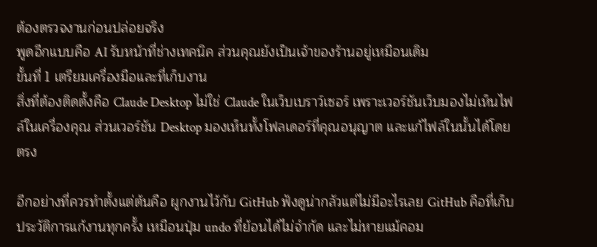ต้องตรวจงานก่อนปล่อยจริง
พูดอีกแบบคือ AI รับหน้าที่ช่างเทคนิค ส่วนคุณยังเป็นเจ้าของร้านอยู่เหมือนเดิม
ขั้นที่ 1 เตรียมเครื่องมือและที่เก็บงาน
สิ่งที่ต้องติดตั้งคือ Claude Desktop ไม่ใช่ Claude ในเว็บเบราว์เซอร์ เพราะเวอร์ชันเว็บมองไม่เห็นไฟล์ในเครื่องคุณ ส่วนเวอร์ชัน Desktop มองเห็นทั้งโฟลเดอร์ที่คุณอนุญาต และแก้ไฟล์ในนั้นได้โดยตรง

อีกอย่างที่ควรทำตั้งแต่ต้นคือ ผูกงานไว้กับ GitHub ฟังดูน่ากลัวแต่ไม่มีอะไรเลย GitHub คือที่เก็บประวัติการแก้งานทุกครั้ง เหมือนปุ่ม undo ที่ย้อนได้ไม่จำกัด และไม่หายแม้คอม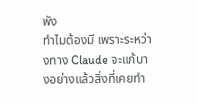พัง
ทำไมต้องมี เพราะระหว่างทาง Claude จะแก้บางอย่างแล้วสิ่งที่เคยทำ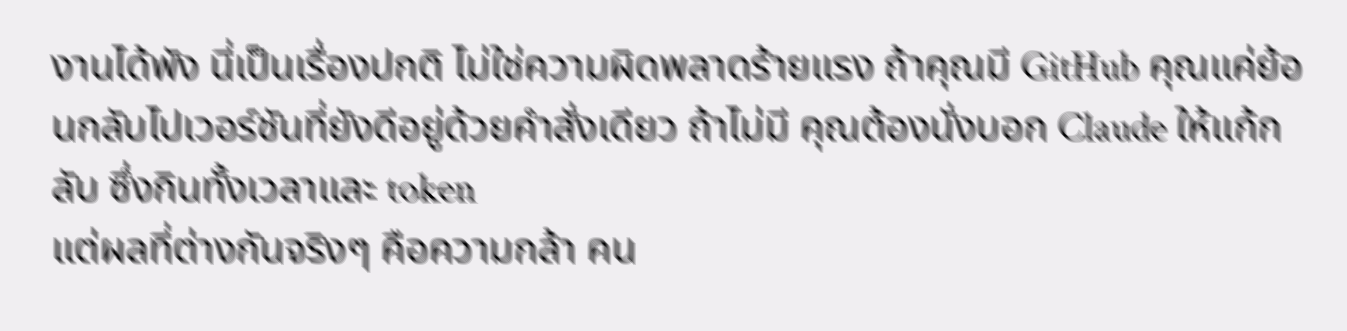งานได้พัง นี่เป็นเรื่องปกติ ไม่ใช่ความผิดพลาดร้ายแรง ถ้าคุณมี GitHub คุณแค่ย้อนกลับไปเวอร์ชันที่ยังดีอยู่ด้วยคำสั่งเดียว ถ้าไม่มี คุณต้องนั่งบอก Claude ให้แก้กลับ ซึ่งกินทั้งเวลาและ token
แต่ผลที่ต่างกันจริงๆ คือความกล้า คน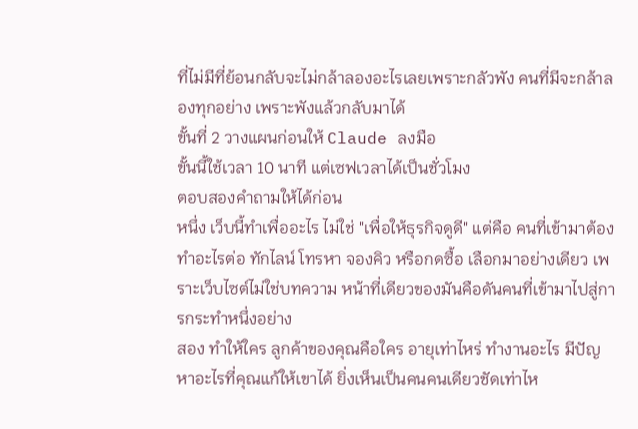ที่ไม่มีที่ย้อนกลับจะไม่กล้าลองอะไรเลยเพราะกลัวพัง คนที่มีจะกล้าลองทุกอย่าง เพราะพังแล้วกลับมาได้
ขั้นที่ 2 วางแผนก่อนให้ Claude ลงมือ
ขั้นนี้ใช้เวลา 10 นาที แต่เซฟเวลาได้เป็นชั่วโมง
ตอบสองคำถามให้ได้ก่อน
หนึ่ง เว็บนี้ทำเพื่ออะไร ไม่ใช่ "เพื่อให้ธุรกิจดูดี" แต่คือ คนที่เข้ามาต้องทำอะไรต่อ ทักไลน์ โทรหา จองคิว หรือกดซื้อ เลือกมาอย่างเดียว เพราะเว็บไซต์ไม่ใช่บทความ หน้าที่เดียวของมันคือดันคนที่เข้ามาไปสู่การกระทำหนึ่งอย่าง
สอง ทำให้ใคร ลูกค้าของคุณคือใคร อายุเท่าไหร่ ทำงานอะไร มีปัญหาอะไรที่คุณแก้ให้เขาได้ ยิ่งเห็นเป็นคนคนเดียวชัดเท่าไห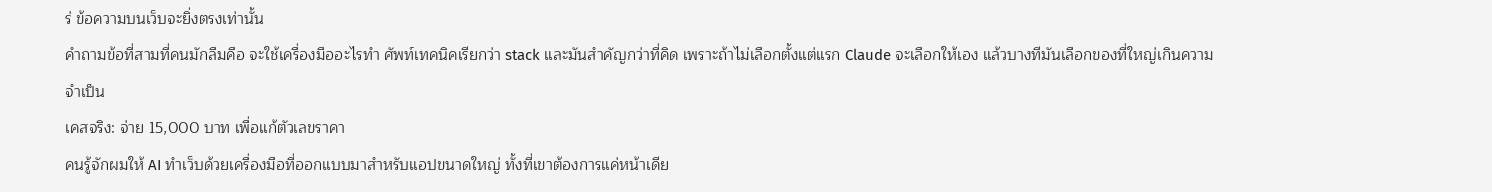ร่ ข้อความบนเว็บจะยิ่งตรงเท่านั้น
คำถามข้อที่สามที่คนมักลืมคือ จะใช้เครื่องมืออะไรทำ ศัพท์เทคนิคเรียกว่า stack และมันสำคัญกว่าที่คิด เพราะถ้าไม่เลือกตั้งแต่แรก Claude จะเลือกให้เอง แล้วบางทีมันเลือกของที่ใหญ่เกินความจำเป็น
เคสจริง: จ่าย 15,000 บาท เพื่อแก้ตัวเลขราคา
คนรู้จักผมให้ AI ทำเว็บด้วยเครื่องมือที่ออกแบบมาสำหรับแอปขนาดใหญ่ ทั้งที่เขาต้องการแค่หน้าเดีย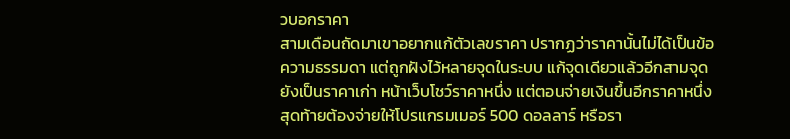วบอกราคา
สามเดือนถัดมาเขาอยากแก้ตัวเลขราคา ปรากฏว่าราคานั้นไม่ได้เป็นข้อความธรรมดา แต่ถูกฝังไว้หลายจุดในระบบ แก้จุดเดียวแล้วอีกสามจุดยังเป็นราคาเก่า หน้าเว็บโชว์ราคาหนึ่ง แต่ตอนจ่ายเงินขึ้นอีกราคาหนึ่ง
สุดท้ายต้องจ่ายให้โปรแกรมเมอร์ 500 ดอลลาร์ หรือรา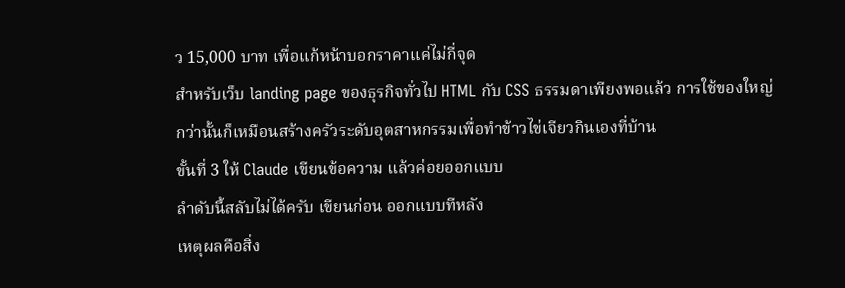ว 15,000 บาท เพื่อแก้หน้าบอกราคาแค่ไม่กี่จุด
สำหรับเว็บ landing page ของธุรกิจทั่วไป HTML กับ CSS ธรรมดาเพียงพอแล้ว การใช้ของใหญ่กว่านั้นก็เหมือนสร้างครัวระดับอุตสาหกรรมเพื่อทำข้าวไข่เจียวกินเองที่บ้าน
ขั้นที่ 3 ให้ Claude เขียนข้อความ แล้วค่อยออกแบบ
ลำดับนี้สลับไม่ได้ครับ เขียนก่อน ออกแบบทีหลัง
เหตุผลคือสิ่ง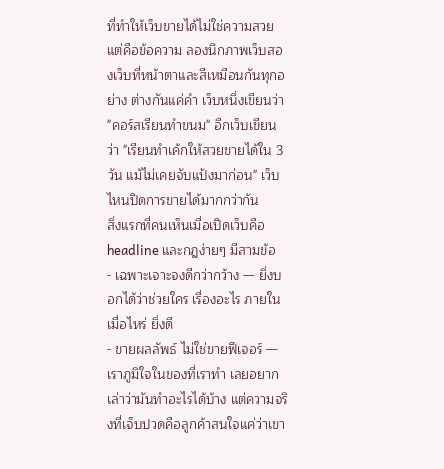ที่ทำให้เว็บขายได้ไม่ใช่ความสวย แต่คือข้อความ ลองนึกภาพเว็บสองเว็บที่หน้าตาและสีเหมือนกันทุกอย่าง ต่างกันแค่คำ เว็บหนึ่งเขียนว่า "คอร์สเรียนทำขนม" อีกเว็บเขียนว่า "เรียนทำเค้กให้สวยขายได้ใน 3 วัน แม้ไม่เคยจับแป้งมาก่อน" เว็บไหนปิดการขายได้มากกว่ากัน
สิ่งแรกที่คนเห็นเมื่อเปิดเว็บคือ headline และกฎง่ายๆ มีสามข้อ
- เฉพาะเจาะจงดีกว่ากว้าง — ยิ่งบอกได้ว่าช่วยใคร เรื่องอะไร ภายในเมื่อไหร่ ยิ่งดี
- ขายผลลัพธ์ ไม่ใช่ขายฟีเจอร์ — เราภูมิใจในของที่เราทำ เลยอยากเล่าว่ามันทำอะไรได้บ้าง แต่ความจริงที่เจ็บปวดคือลูกค้าสนใจแค่ว่าเขา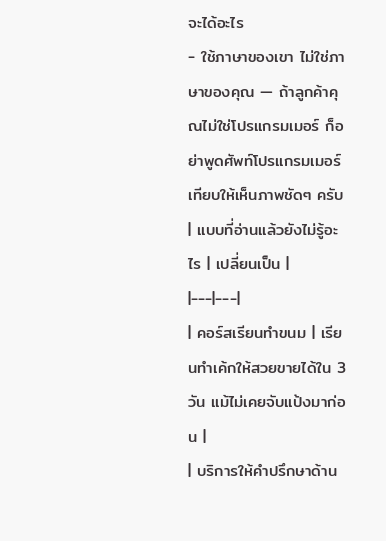จะได้อะไร
- ใช้ภาษาของเขา ไม่ใช่ภาษาของคุณ — ถ้าลูกค้าคุณไม่ใช่โปรแกรมเมอร์ ก็อย่าพูดศัพท์โปรแกรมเมอร์
เทียบให้เห็นภาพชัดๆ ครับ
| แบบที่อ่านแล้วยังไม่รู้อะไร | เปลี่ยนเป็น |
|---|---|
| คอร์สเรียนทำขนม | เรียนทำเค้กให้สวยขายได้ใน 3 วัน แม้ไม่เคยจับแป้งมาก่อน |
| บริการให้คำปรึกษาด้าน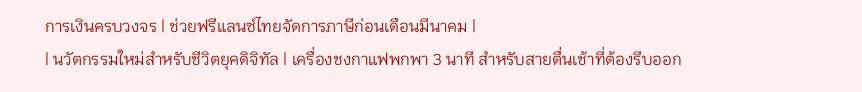การเงินครบวงจร | ช่วยฟรีแลนซ์ไทยจัดการภาษีก่อนเดือนมีนาคม |
| นวัตกรรมใหม่สำหรับชีวิตยุคดิจิทัล | เครื่องชงกาแฟพกพา 3 นาที สำหรับสายตื่นเช้าที่ต้องรีบออก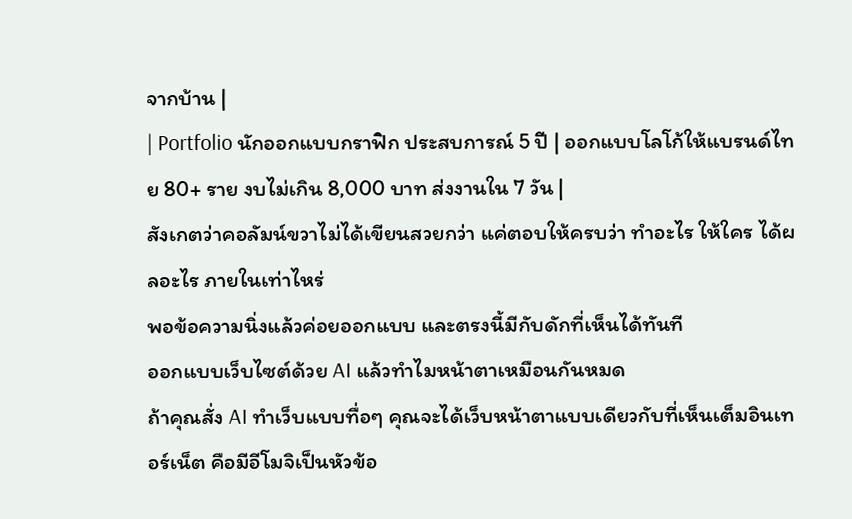จากบ้าน |
| Portfolio นักออกแบบกราฟิก ประสบการณ์ 5 ปี | ออกแบบโลโก้ให้แบรนด์ไทย 80+ ราย งบไม่เกิน 8,000 บาท ส่งงานใน 7 วัน |
สังเกตว่าคอลัมน์ขวาไม่ได้เขียนสวยกว่า แค่ตอบให้ครบว่า ทำอะไร ให้ใคร ได้ผลอะไร ภายในเท่าไหร่
พอข้อความนิ่งแล้วค่อยออกแบบ และตรงนี้มีกับดักที่เห็นได้ทันที
ออกแบบเว็บไซต์ด้วย AI แล้วทำไมหน้าตาเหมือนกันหมด
ถ้าคุณสั่ง AI ทำเว็บแบบทื่อๆ คุณจะได้เว็บหน้าตาแบบเดียวกับที่เห็นเต็มอินเทอร์เน็ต คือมีอีโมจิเป็นหัวข้อ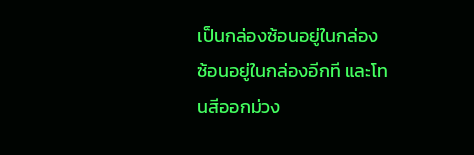เป็นกล่องซ้อนอยู่ในกล่องซ้อนอยู่ในกล่องอีกที และโทนสีออกม่วง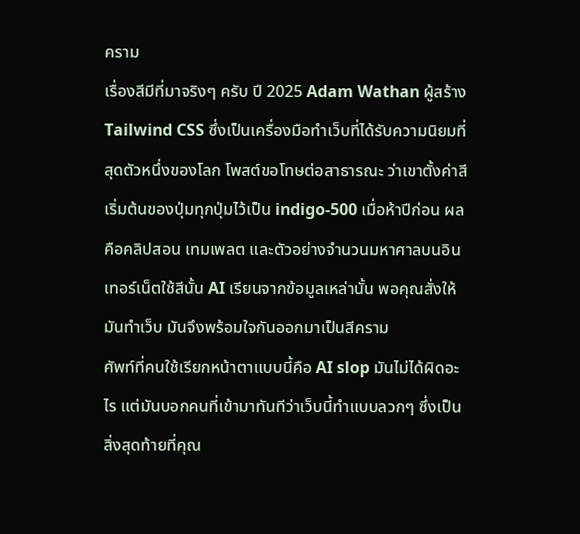คราม
เรื่องสีมีที่มาจริงๆ ครับ ปี 2025 Adam Wathan ผู้สร้าง Tailwind CSS ซึ่งเป็นเครื่องมือทำเว็บที่ได้รับความนิยมที่สุดตัวหนึ่งของโลก โพสต์ขอโทษต่อสาธารณะ ว่าเขาตั้งค่าสีเริ่มต้นของปุ่มทุกปุ่มไว้เป็น indigo-500 เมื่อห้าปีก่อน ผลคือคลิปสอน เทมเพลต และตัวอย่างจำนวนมหาศาลบนอินเทอร์เน็ตใช้สีนั้น AI เรียนจากข้อมูลเหล่านั้น พอคุณสั่งให้มันทำเว็บ มันจึงพร้อมใจกันออกมาเป็นสีคราม
ศัพท์ที่คนใช้เรียกหน้าตาแบบนี้คือ AI slop มันไม่ได้ผิดอะไร แต่มันบอกคนที่เข้ามาทันทีว่าเว็บนี้ทำแบบลวกๆ ซึ่งเป็นสิ่งสุดท้ายที่คุณ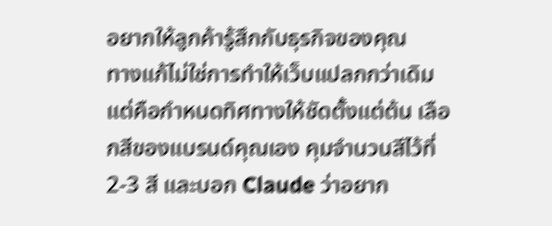อยากให้ลูกค้ารู้สึกกับธุรกิจของคุณ
ทางแก้ไม่ใช่การทำให้เว็บแปลกกว่าเดิม แต่คือกำหนดทิศทางให้ชัดตั้งแต่ต้น เลือกสีของแบรนด์คุณเอง คุมจำนวนสีไว้ที่ 2-3 สี และบอก Claude ว่าอยาก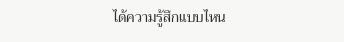ได้ความรู้สึกแบบไหน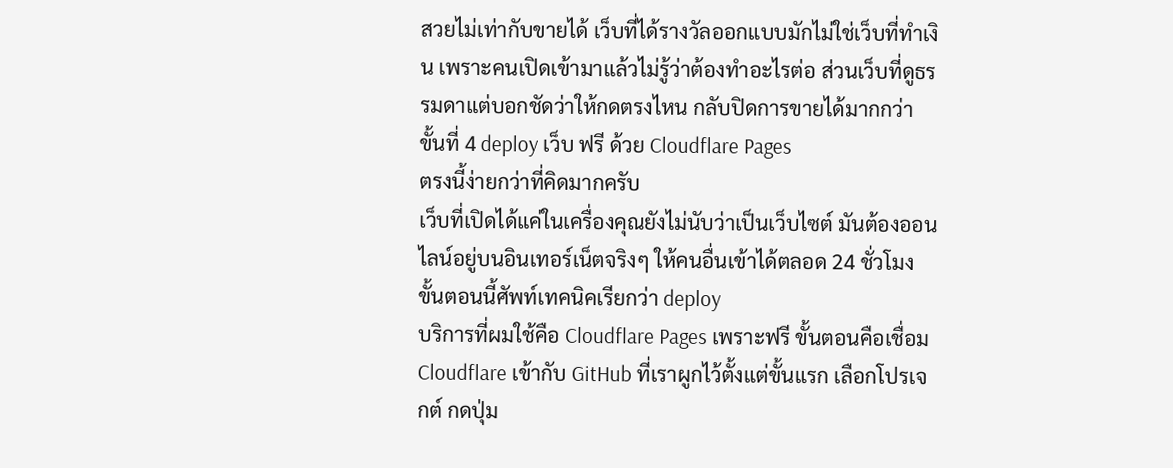สวยไม่เท่ากับขายได้ เว็บที่ได้รางวัลออกแบบมักไม่ใช่เว็บที่ทำเงิน เพราะคนเปิดเข้ามาแล้วไม่รู้ว่าต้องทำอะไรต่อ ส่วนเว็บที่ดูธรรมดาแต่บอกชัดว่าให้กดตรงไหน กลับปิดการขายได้มากกว่า
ขั้นที่ 4 deploy เว็บ ฟรี ด้วย Cloudflare Pages
ตรงนี้ง่ายกว่าที่คิดมากครับ
เว็บที่เปิดได้แค่ในเครื่องคุณยังไม่นับว่าเป็นเว็บไซต์ มันต้องออนไลน์อยู่บนอินเทอร์เน็ตจริงๆ ให้คนอื่นเข้าได้ตลอด 24 ชั่วโมง ขั้นตอนนี้ศัพท์เทคนิคเรียกว่า deploy
บริการที่ผมใช้คือ Cloudflare Pages เพราะฟรี ขั้นตอนคือเชื่อม Cloudflare เข้ากับ GitHub ที่เราผูกไว้ตั้งแต่ขั้นแรก เลือกโปรเจกต์ กดปุ่ม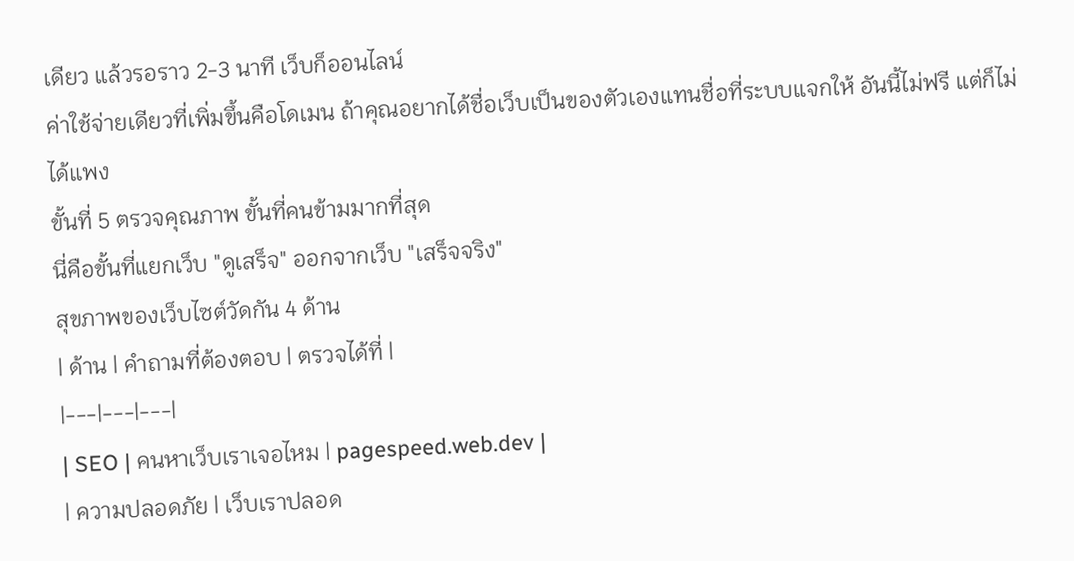เดียว แล้วรอราว 2-3 นาที เว็บก็ออนไลน์
ค่าใช้จ่ายเดียวที่เพิ่มขึ้นคือโดเมน ถ้าคุณอยากได้ชื่อเว็บเป็นของตัวเองแทนชื่อที่ระบบแจกให้ อันนี้ไม่ฟรี แต่ก็ไม่ได้แพง
ขั้นที่ 5 ตรวจคุณภาพ ขั้นที่คนข้ามมากที่สุด
นี่คือขั้นที่แยกเว็บ "ดูเสร็จ" ออกจากเว็บ "เสร็จจริง"
สุขภาพของเว็บไซต์วัดกัน 4 ด้าน
| ด้าน | คำถามที่ต้องตอบ | ตรวจได้ที่ |
|---|---|---|
| SEO | คนหาเว็บเราเจอไหม | pagespeed.web.dev |
| ความปลอดภัย | เว็บเราปลอด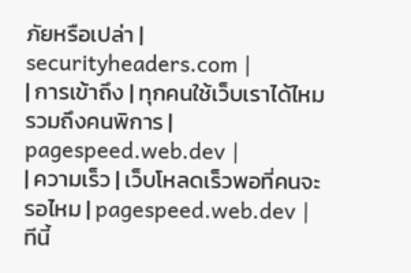ภัยหรือเปล่า | securityheaders.com |
| การเข้าถึง | ทุกคนใช้เว็บเราได้ไหม รวมถึงคนพิการ | pagespeed.web.dev |
| ความเร็ว | เว็บโหลดเร็วพอที่คนจะรอไหม | pagespeed.web.dev |
ทีนี้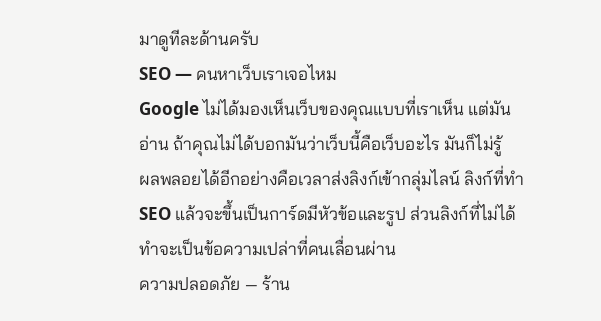มาดูทีละด้านครับ
SEO — คนหาเว็บเราเจอไหม
Google ไม่ได้มองเห็นเว็บของคุณแบบที่เราเห็น แต่มัน อ่าน ถ้าคุณไม่ได้บอกมันว่าเว็บนี้คือเว็บอะไร มันก็ไม่รู้
ผลพลอยได้อีกอย่างคือเวลาส่งลิงก์เข้ากลุ่มไลน์ ลิงก์ที่ทำ SEO แล้วจะขึ้นเป็นการ์ดมีหัวข้อและรูป ส่วนลิงก์ที่ไม่ได้ทำจะเป็นข้อความเปล่าที่คนเลื่อนผ่าน
ความปลอดภัย — ร้าน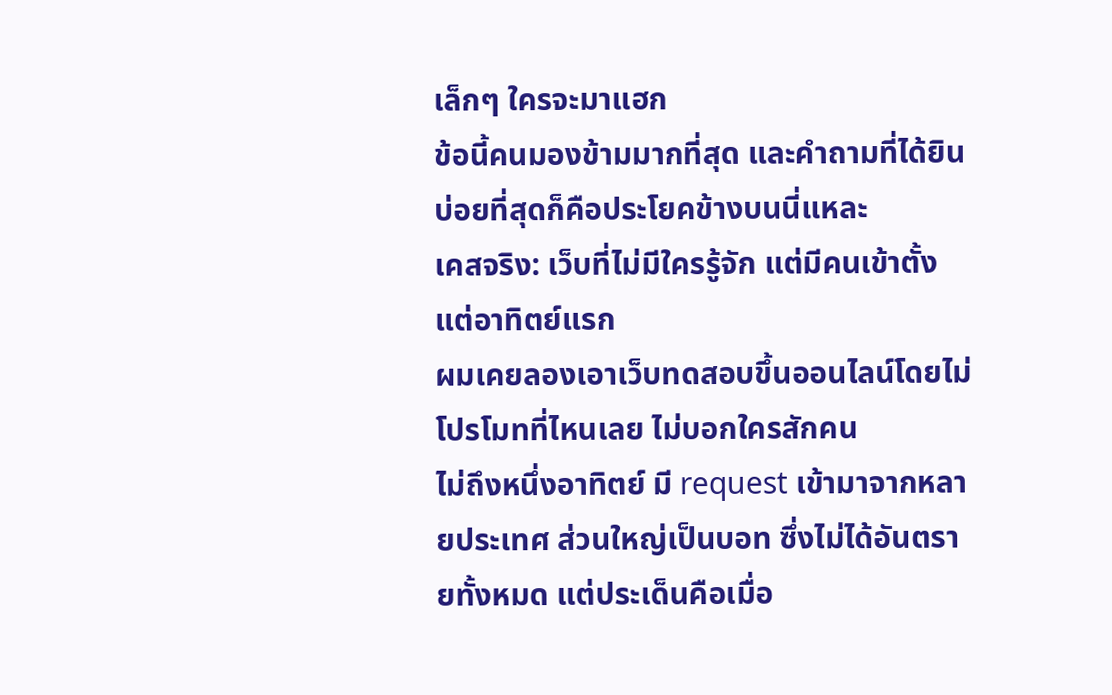เล็กๆ ใครจะมาแฮก
ข้อนี้คนมองข้ามมากที่สุด และคำถามที่ได้ยินบ่อยที่สุดก็คือประโยคข้างบนนี่แหละ
เคสจริง: เว็บที่ไม่มีใครรู้จัก แต่มีคนเข้าตั้งแต่อาทิตย์แรก
ผมเคยลองเอาเว็บทดสอบขึ้นออนไลน์โดยไม่โปรโมทที่ไหนเลย ไม่บอกใครสักคน
ไม่ถึงหนึ่งอาทิตย์ มี request เข้ามาจากหลายประเทศ ส่วนใหญ่เป็นบอท ซึ่งไม่ได้อันตรายทั้งหมด แต่ประเด็นคือเมื่อ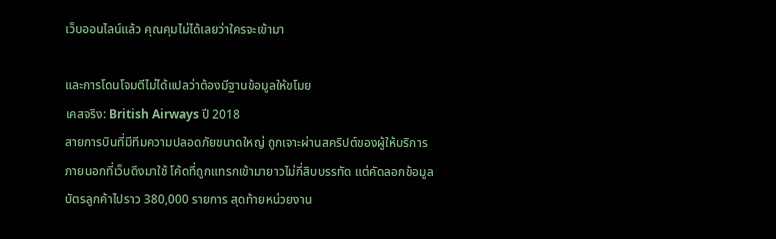เว็บออนไลน์แล้ว คุณคุมไม่ได้เลยว่าใครจะเข้ามา

และการโดนโจมตีไม่ได้แปลว่าต้องมีฐานข้อมูลให้ขโมย
เคสจริง: British Airways ปี 2018
สายการบินที่มีทีมความปลอดภัยขนาดใหญ่ ถูกเจาะผ่านสคริปต์ของผู้ให้บริการภายนอกที่เว็บดึงมาใช้ โค้ดที่ถูกแทรกเข้ามายาวไม่กี่สิบบรรทัด แต่คัดลอกข้อมูลบัตรลูกค้าไปราว 380,000 รายการ สุดท้ายหน่วยงาน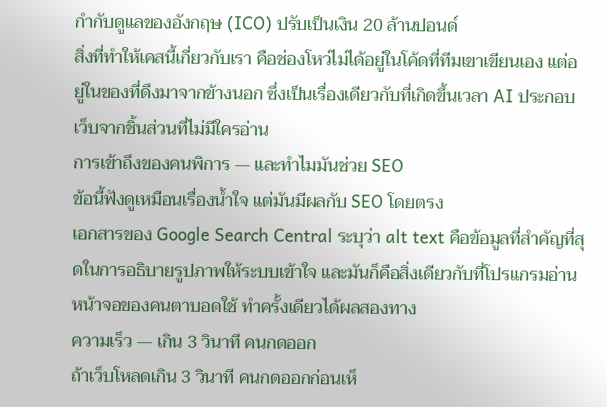กำกับดูแลของอังกฤษ (ICO) ปรับเป็นเงิน 20 ล้านปอนด์
สิ่งที่ทำให้เคสนี้เกี่ยวกับเรา คือช่องโหว่ไม่ได้อยู่ในโค้ดที่ทีมเขาเขียนเอง แต่อยู่ในของที่ดึงมาจากข้างนอก ซึ่งเป็นเรื่องเดียวกับที่เกิดขึ้นเวลา AI ประกอบเว็บจากชิ้นส่วนที่ไม่มีใครอ่าน
การเข้าถึงของคนพิการ — และทำไมมันช่วย SEO
ข้อนี้ฟังดูเหมือนเรื่องน้ำใจ แต่มันมีผลกับ SEO โดยตรง
เอกสารของ Google Search Central ระบุว่า alt text คือข้อมูลที่สำคัญที่สุดในการอธิบายรูปภาพให้ระบบเข้าใจ และมันก็คือสิ่งเดียวกับที่โปรแกรมอ่านหน้าจอของคนตาบอดใช้ ทำครั้งเดียวได้ผลสองทาง
ความเร็ว — เกิน 3 วินาที คนกดออก
ถ้าเว็บโหลดเกิน 3 วินาที คนกดออกก่อนเห็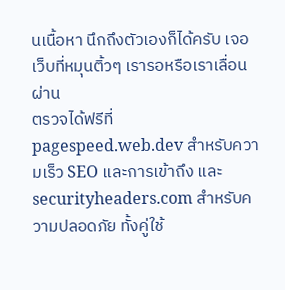นเนื้อหา นึกถึงตัวเองก็ได้ครับ เจอเว็บที่หมุนติ้วๆ เรารอหรือเราเลื่อนผ่าน
ตรวจได้ฟรีที่ pagespeed.web.dev สำหรับความเร็ว SEO และการเข้าถึง และ securityheaders.com สำหรับความปลอดภัย ทั้งคู่ใช้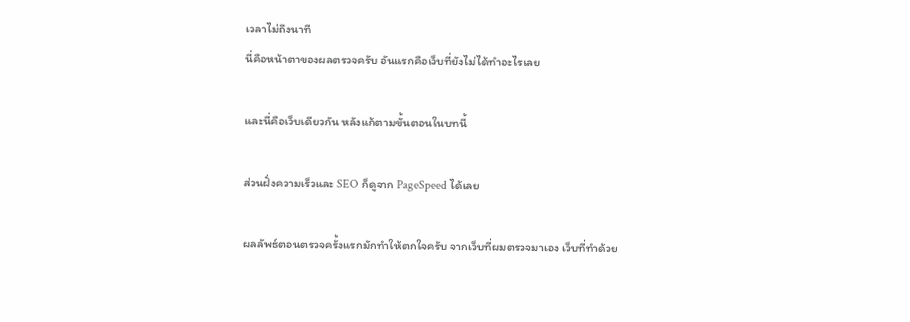เวลาไม่ถึงนาที
นี่คือหน้าตาของผลตรวจครับ อันแรกคือเว็บที่ยังไม่ได้ทำอะไรเลย

และนี่คือเว็บเดียวกัน หลังแก้ตามขั้นตอนในบทนี้

ส่วนฝั่งความเร็วและ SEO ก็ดูจาก PageSpeed ได้เลย

ผลลัพธ์ตอนตรวจครั้งแรกมักทำให้ตกใจครับ จากเว็บที่ผมตรวจมาเอง เว็บที่ทำด้วย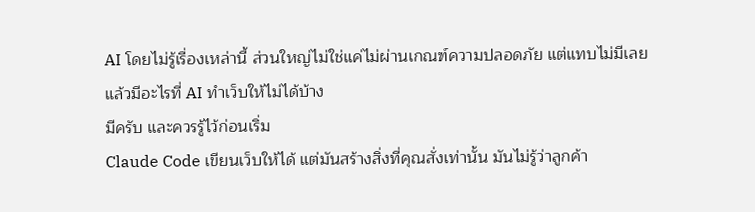AI โดยไม่รู้เรื่องเหล่านี้ ส่วนใหญ่ไม่ใช่แค่ไม่ผ่านเกณฑ์ความปลอดภัย แต่แทบไม่มีเลย
แล้วมีอะไรที่ AI ทำเว็บให้ไม่ได้บ้าง
มีครับ และควรรู้ไว้ก่อนเริ่ม
Claude Code เขียนเว็บให้ได้ แต่มันสร้างสิ่งที่คุณสั่งเท่านั้น มันไม่รู้ว่าลูกค้า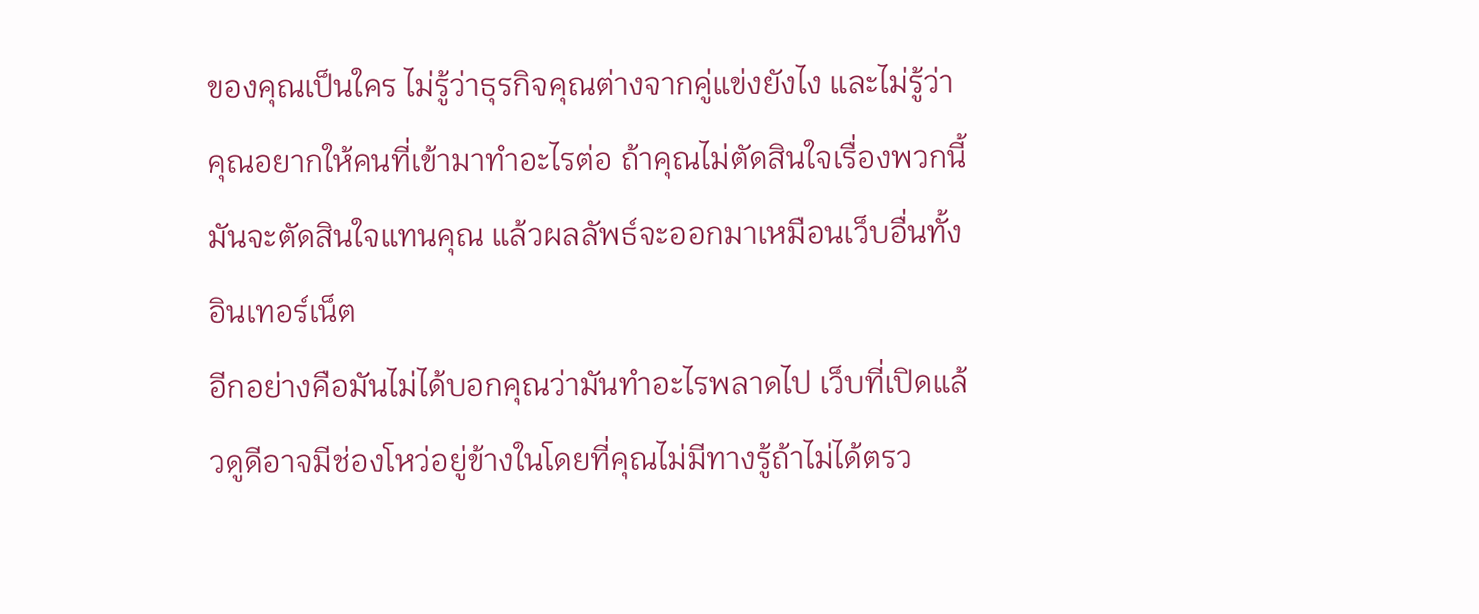ของคุณเป็นใคร ไม่รู้ว่าธุรกิจคุณต่างจากคู่แข่งยังไง และไม่รู้ว่าคุณอยากให้คนที่เข้ามาทำอะไรต่อ ถ้าคุณไม่ตัดสินใจเรื่องพวกนี้ มันจะตัดสินใจแทนคุณ แล้วผลลัพธ์จะออกมาเหมือนเว็บอื่นทั้งอินเทอร์เน็ต
อีกอย่างคือมันไม่ได้บอกคุณว่ามันทำอะไรพลาดไป เว็บที่เปิดแล้วดูดีอาจมีช่องโหว่อยู่ข้างในโดยที่คุณไม่มีทางรู้ถ้าไม่ได้ตรว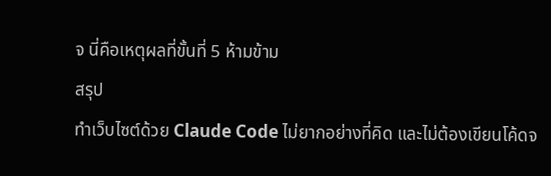จ นี่คือเหตุผลที่ขั้นที่ 5 ห้ามข้าม
สรุป
ทำเว็บไซต์ด้วย Claude Code ไม่ยากอย่างที่คิด และไม่ต้องเขียนโค้ดจ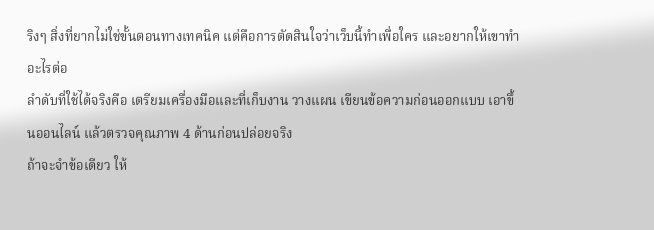ริงๆ สิ่งที่ยากไม่ใช่ขั้นตอนทางเทคนิค แต่คือการตัดสินใจว่าเว็บนี้ทำเพื่อใคร และอยากให้เขาทำอะไรต่อ
ลำดับที่ใช้ได้จริงคือ เตรียมเครื่องมือและที่เก็บงาน วางแผน เขียนข้อความก่อนออกแบบ เอาขึ้นออนไลน์ แล้วตรวจคุณภาพ 4 ด้านก่อนปล่อยจริง
ถ้าจะจำข้อเดียว ให้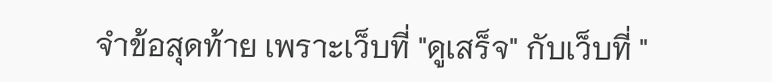จำข้อสุดท้าย เพราะเว็บที่ "ดูเสร็จ" กับเว็บที่ "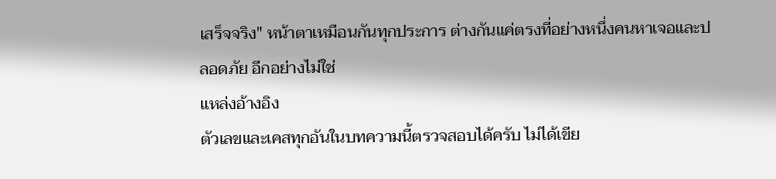เสร็จจริง" หน้าตาเหมือนกันทุกประการ ต่างกันแค่ตรงที่อย่างหนึ่งคนหาเจอและปลอดภัย อีกอย่างไม่ใช่
แหล่งอ้างอิง
ตัวเลขและเคสทุกอันในบทความนี้ตรวจสอบได้ครับ ไม่ได้เขีย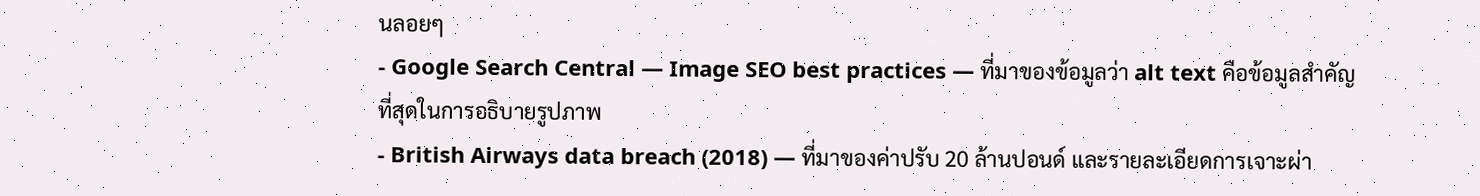นลอยๆ
- Google Search Central — Image SEO best practices — ที่มาของข้อมูลว่า alt text คือข้อมูลสำคัญที่สุดในการอธิบายรูปภาพ
- British Airways data breach (2018) — ที่มาของค่าปรับ 20 ล้านปอนด์ และรายละเอียดการเจาะผ่า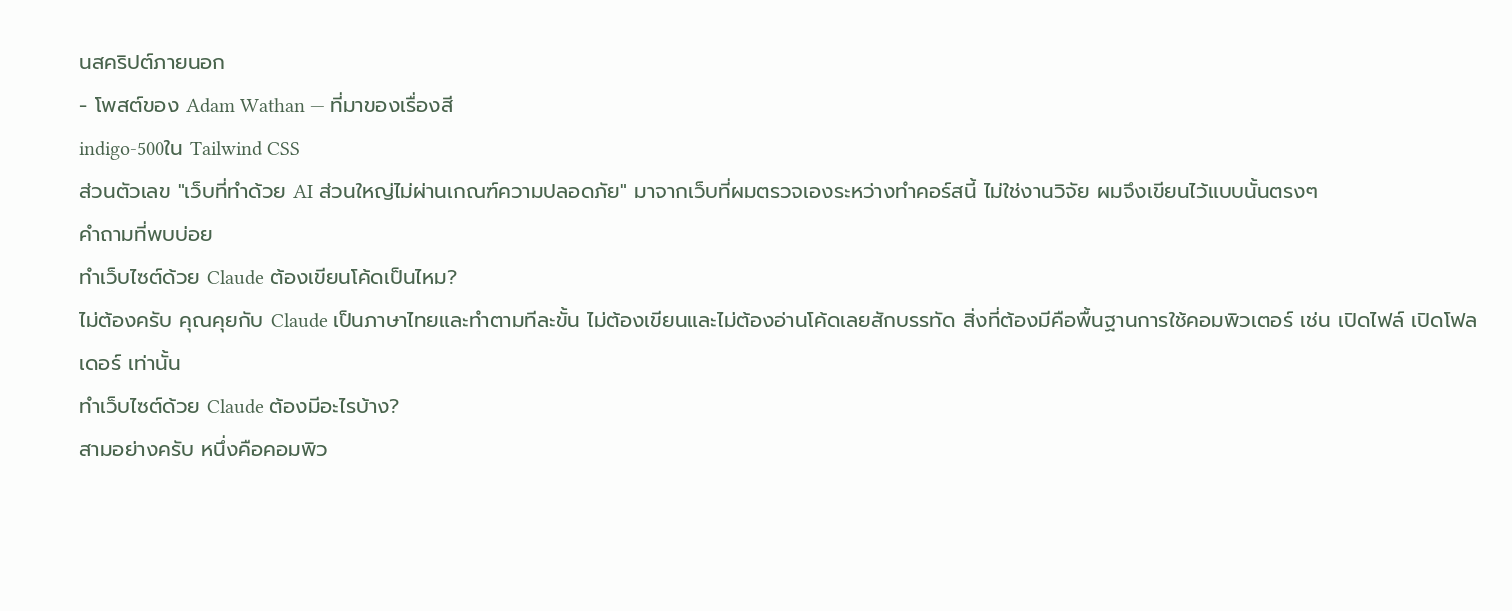นสคริปต์ภายนอก
- โพสต์ของ Adam Wathan — ที่มาของเรื่องสี
indigo-500ใน Tailwind CSS
ส่วนตัวเลข "เว็บที่ทำด้วย AI ส่วนใหญ่ไม่ผ่านเกณฑ์ความปลอดภัย" มาจากเว็บที่ผมตรวจเองระหว่างทำคอร์สนี้ ไม่ใช่งานวิจัย ผมจึงเขียนไว้แบบนั้นตรงๆ
คำถามที่พบบ่อย
ทำเว็บไซต์ด้วย Claude ต้องเขียนโค้ดเป็นไหม?
ไม่ต้องครับ คุณคุยกับ Claude เป็นภาษาไทยและทำตามทีละขั้น ไม่ต้องเขียนและไม่ต้องอ่านโค้ดเลยสักบรรทัด สิ่งที่ต้องมีคือพื้นฐานการใช้คอมพิวเตอร์ เช่น เปิดไฟล์ เปิดโฟลเดอร์ เท่านั้น
ทำเว็บไซต์ด้วย Claude ต้องมีอะไรบ้าง?
สามอย่างครับ หนึ่งคือคอมพิว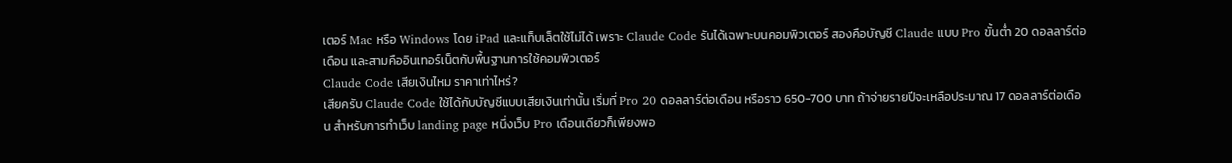เตอร์ Mac หรือ Windows โดย iPad และแท็บเล็ตใช้ไม่ได้ เพราะ Claude Code รันได้เฉพาะบนคอมพิวเตอร์ สองคือบัญชี Claude แบบ Pro ขั้นต่ำ 20 ดอลลาร์ต่อเดือน และสามคืออินเทอร์เน็ตกับพื้นฐานการใช้คอมพิวเตอร์
Claude Code เสียเงินไหม ราคาเท่าไหร่?
เสียครับ Claude Code ใช้ได้กับบัญชีแบบเสียเงินเท่านั้น เริ่มที่ Pro 20 ดอลลาร์ต่อเดือน หรือราว 650-700 บาท ถ้าจ่ายรายปีจะเหลือประมาณ 17 ดอลลาร์ต่อเดือน สำหรับการทำเว็บ landing page หนึ่งเว็บ Pro เดือนเดียวก็เพียงพอ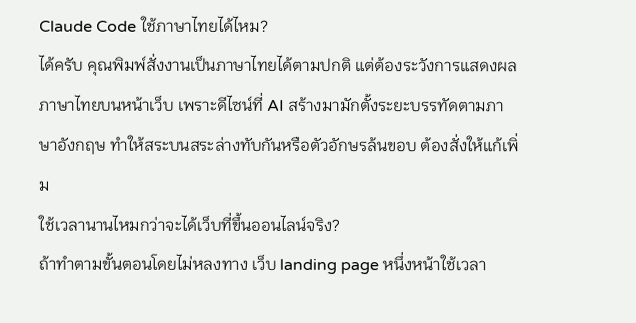Claude Code ใช้ภาษาไทยได้ไหม?
ได้ครับ คุณพิมพ์สั่งงานเป็นภาษาไทยได้ตามปกติ แต่ต้องระวังการแสดงผลภาษาไทยบนหน้าเว็บ เพราะดีไซน์ที่ AI สร้างมามักตั้งระยะบรรทัดตามภาษาอังกฤษ ทำให้สระบนสระล่างทับกันหรือตัวอักษรล้นขอบ ต้องสั่งให้แก้เพิ่ม
ใช้เวลานานไหมกว่าจะได้เว็บที่ขึ้นออนไลน์จริง?
ถ้าทำตามขั้นตอนโดยไม่หลงทาง เว็บ landing page หนึ่งหน้าใช้เวลา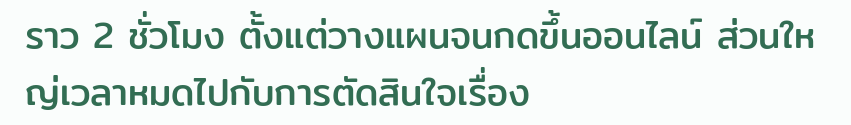ราว 2 ชั่วโมง ตั้งแต่วางแผนจนกดขึ้นออนไลน์ ส่วนใหญ่เวลาหมดไปกับการตัดสินใจเรื่อง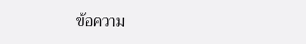ข้อความ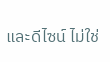และดีไซน์ ไม่ใช่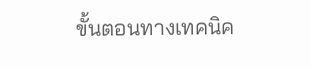ขั้นตอนทางเทคนิค